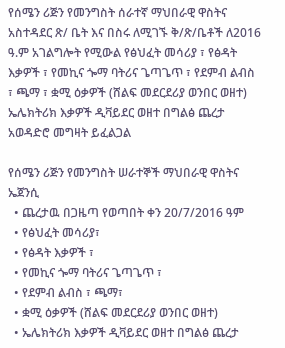የሰሜን ሪጅን የመንግስት ሰራተኛ ማህበራዊ ዋስትና አስተዳደር ጽ/ ቤት እና በስሩ ለሚገኙ ቅ/ጽ/ቤቶች ለ2016 ዓ.ም አገልግሎት የሚውል የፅህፈት መሳሪያ ፣ የፅዳት እቃዎች ፣ የመኪና ጐማ ባትሪና ጌጣጌጥ ፣ የደምብ ልብስ ፣ ጫማ ፣ ቋሚ ዕቃዎች (ሸልፍ መደርደሪያ ወንበር ወዘተ) ኤሌክትሪክ እቃዎች ዲቫይደር ወዘተ በግልፅ ጨረታ አወዳድሮ መግዛት ይፈልጋል

የሰሜን ሪጅን የመንግስት ሠራተኞች ማህበራዊ ዋስትና ኤጀንሲ
  • ጨረታዉ በጋዜጣ የወጣበት ቀን 20/7/2016 ዓም
  • የፅህፈት መሳሪያ፣
  • የፅዳት እቃዎች ፣
  • የመኪና ጐማ ባትሪና ጌጣጌጥ ፣
  • የደምብ ልብስ ፣ ጫማ፣
  • ቋሚ ዕቃዎች (ሸልፍ መደርደሪያ ወንበር ወዘተ)
  • ኤሌክትሪክ እቃዎች ዲቫይደር ወዘተ በግልፅ ጨረታ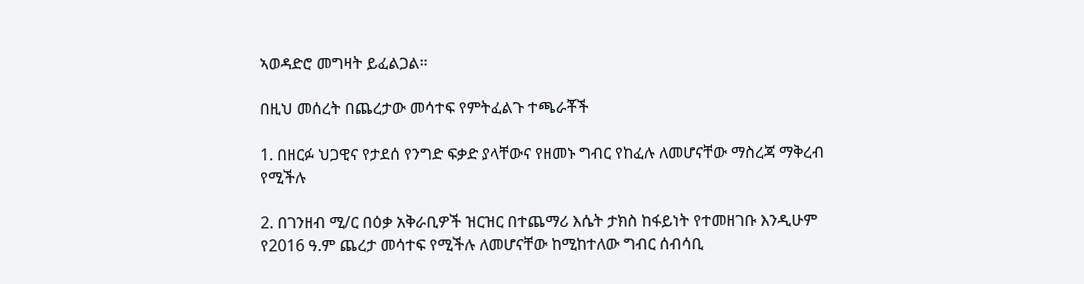ኣወዳድሮ መግዛት ይፈልጋል።

በዚህ መሰረት በጨረታው መሳተፍ የምትፈልጉ ተጫራቾች

1. በዘርፉ ህጋዊና የታደሰ የንግድ ፍቃድ ያላቸውና የዘመኑ ግብር የከፈሉ ለመሆናቸው ማስረጃ ማቅረብ የሚችሉ

2. በገንዘብ ሚ/ር በዕቃ አቅራቢዎች ዝርዝር በተጨማሪ እሴት ታክስ ከፋይነት የተመዘገቡ እንዲሁም የ2016 ዓ.ም ጨረታ መሳተፍ የሚችሉ ለመሆናቸው ከሚከተለው ግብር ሰብሳቢ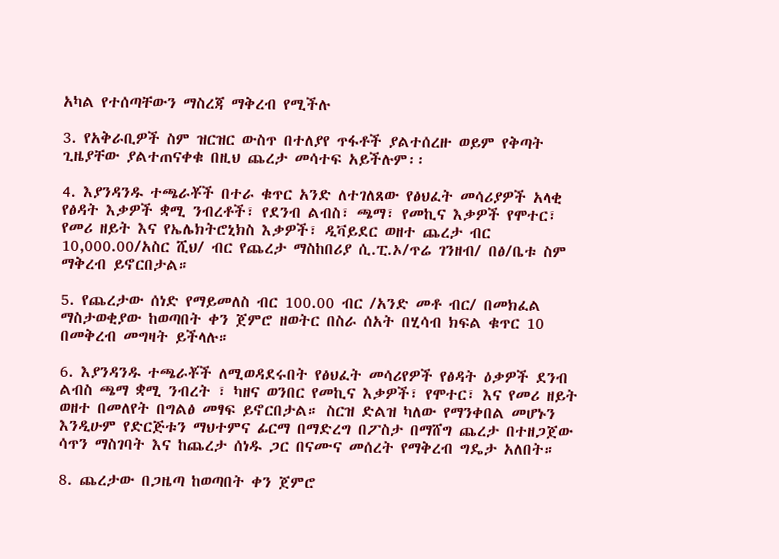አካል የተሰጣቸውን ማስረጃ ማቅረብ የሚችሉ

3. የአቅራቢዎች ስም ዝርዝር ውስጥ በተለያየ ጥፋቶች ያልተሰረዙ ወይም የቅጣት ጊዜያቸው ያልተጠናቀቁ በዚህ ጨረታ መሳተፍ አይችሉም፡፡

4. እያንዳንዱ ተጫራቾች በተራ ቁጥር አንድ ለተገለጸው የፅህፈት መሳሪያዎች አላቂ የፅዳት እቃዎች ቋሚ ንብረቶች፣ የደንብ ልብስ፣ ጫማ፣ የመኪና እቃዎች የሞተር፣ የመሪ ዘይት እና የኤሌክትሮኒክስ እቃዎች፣ ዲቫይደር ወዘተ ጨረታ ብር 10,000.00/አስር ሺህ/ ብር የጨረታ ማስከበሪያ ሲ.ፒ.ኦ/ጥሬ ገንዘብ/ በፅ/ቤቱ ስም ማቅረብ ይኖርበታል።

5. የጨረታው ሰነድ የማይመለስ ብር 100.00 ብር /አንድ መቶ ብር/ በመክፈል ማስታወቂያው ከወጣበት ቀን ጀምሮ ዘወትር በስራ ሰአት በሂሳብ ክፍል ቁጥር 10 በመቅረብ መግዛት ይችላሉ።

6. እያንዳንዱ ተጫራቾች ለሚወዳደሩበት የፅህፈት መሳሪየዎች የፅዳት ዕቃዎች ደንብ ልብስ ጫማ ቋሚ ንብረት ፣ ካዘና ወንበር የመኪና እቃዎች፣ የሞተር፣ እና የመሪ ዘይት ወዘተ በመለየት በግልፅ መፃፍ ይኖርበታል። ስርዝ ድልዝ ካለው የማንቀበል መሆኑን እንዲሁም የድርጅቱን ማህተምና ፊርማ በማድረግ በፖስታ በማሸግ ጨረታ በተዘጋጀው ሳጥን ማስገባት እና ከጨረታ ሰነዱ ጋር በናሙና መሰረት የማቅረብ ግዴታ አለበት።

8. ጨረታው በጋዜጣ ከወጣበት ቀን ጀምሮ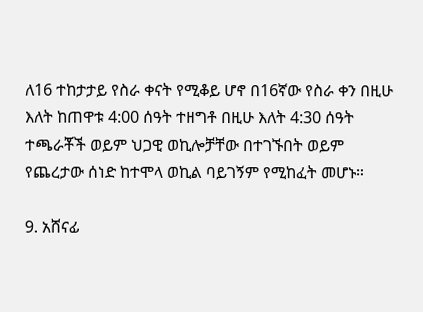ለ16 ተከታታይ የስራ ቀናት የሚቆይ ሆኖ በ16ኛው የስራ ቀን በዚሁ እለት ከጠዋቱ 4:00 ሰዓት ተዘግቶ በዚሁ እለት 4:30 ሰዓት ተጫራቾች ወይም ህጋዊ ወኪሎቻቸው በተገኙበት ወይም የጨረታው ሰነድ ከተሞላ ወኪል ባይገኝም የሚከፈት መሆኑ።

9. አሸናፊ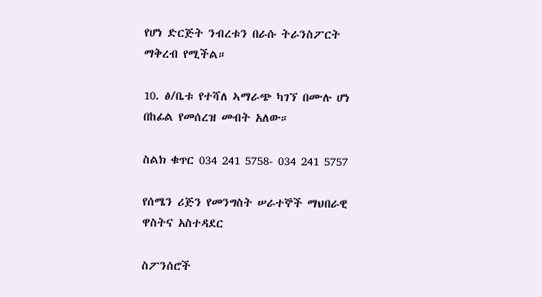የሆነ ድርጅት ንብረቱን በራሱ ትራንስፖርት ማቅረብ የሚችል።

10. ፅ/ቤቱ የተሻለ ኣማራጭ ካገኘ በሙሉ ሆነ በከፊል የመሰረዝ መብት አለው።

ስልክ ቁጥር 034 241 5758- 034 241 5757

የሰሜን ሪጅን የመንግስት ሠራተኞች ማህበራዊ ዋስትና አስተዳደር

ስፖንሰሮች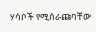ሃሳቦች የሚሰራጩባቸው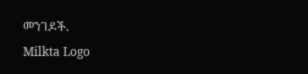መንገዶች.
Milkta Logo